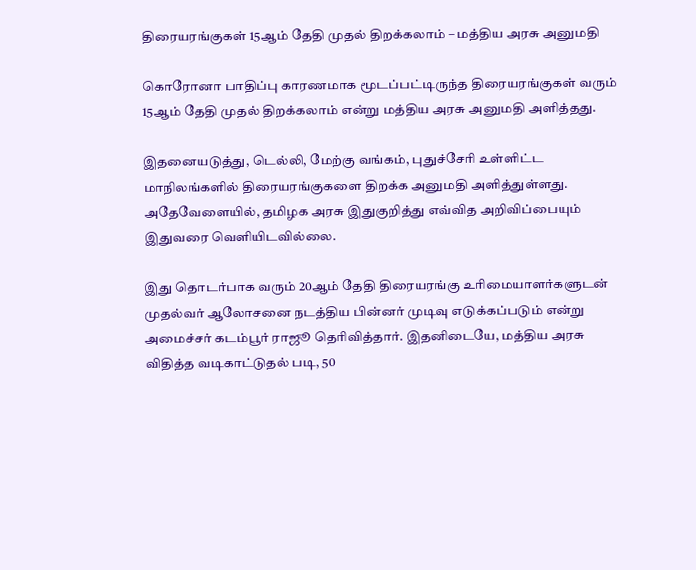திரையரங்குகள் 15ஆம் தேதி முதல் திறக்கலாம் – மத்திய அரசு அனுமதி

கொரோனா பாதிப்பு காரணமாக மூடப்பட்டிருந்த திரையரங்குகள் வரும் 15ஆம் தேதி முதல் திறக்கலாம் என்று மத்திய அரசு அனுமதி அளித்தது.

இதனையடுத்து, டெல்லி, மேற்கு வங்கம், புதுச்சேரி உள்ளிட்ட மாநிலங்களில் திரையரங்குகளை திறக்க அனுமதி அளித்துள்ளது. அதேவேளையில், தமிழக அரசு இதுகுறித்து எவ்வித அறிவிப்பையும் இதுவரை வெளியிடவில்லை.

இது தொடர்பாக வரும் 20ஆம் தேதி திரையரங்கு உரிமையாளர்களுடன் முதல்வர் ஆலோசனை நடத்திய பின்னர் முடிவு எடுக்கப்படும் என்று அமைச்சர் கடம்பூர் ராஜூ தெரிவித்தார். இதனிடையே, மத்திய அரசு விதித்த வடிகாட்டுதல் படி, 50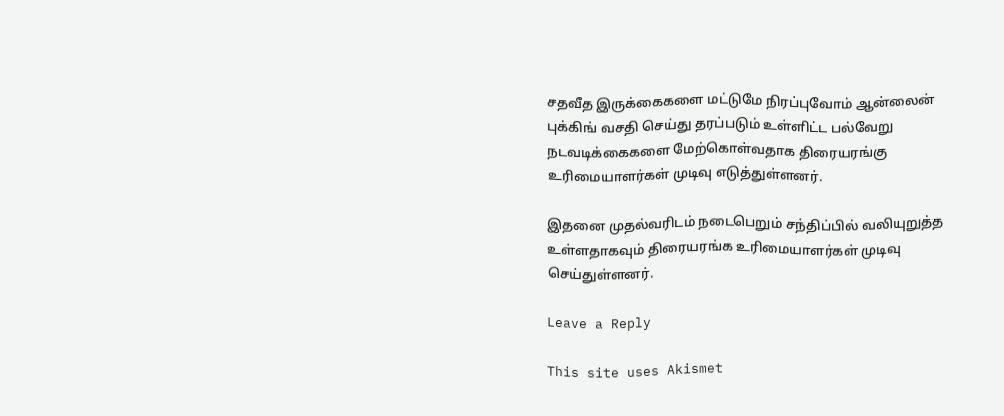சதவீத இருக்கைகளை மட்டுமே நிரப்புவோம் ஆன்லைன் புக்கிங் வசதி செய்து தரப்படும் உள்ளிட்ட பல்வேறு நடவடிக்கைகளை மேற்கொள்வதாக திரையரங்கு உரிமையாளர்கள் முடிவு எடுத்துள்ளனர்.

இதனை முதல்வரிடம் நடைபெறும் சந்திப்பில் வலியுறுத்த உள்ளதாகவும் திரையரங்க உரிமையாளர்கள் முடிவு செய்துள்ளனர்.

Leave a Reply

This site uses Akismet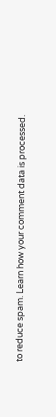to reduce spam. Learn how your comment data is processed.